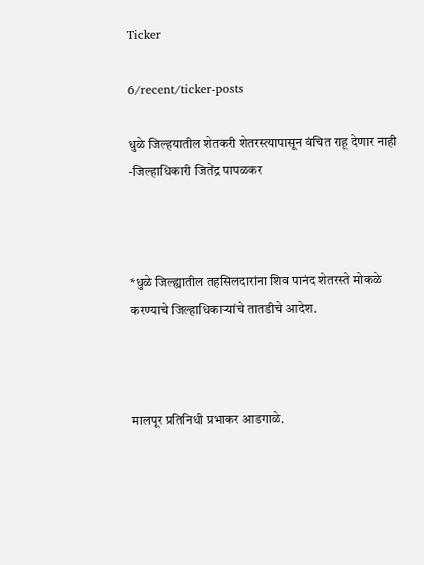Ticker

6/recent/ticker-posts

धुळे जिल्हयातील शेतकरी शेतरस्त्यापासून वंचित राहू देणार नाही -जिल्हाधिकारी जितेंद्र पापळकर



*धुळे जिल्ह्यातील तहसिलदारांना शिव पानंद शेतरस्ते मोकळे करण्याचे जिल्हाधिकाऱ्यांचे तातडीचे आदेश.



मालपूर प्रतिनिधी प्रभाकर आडगाळे.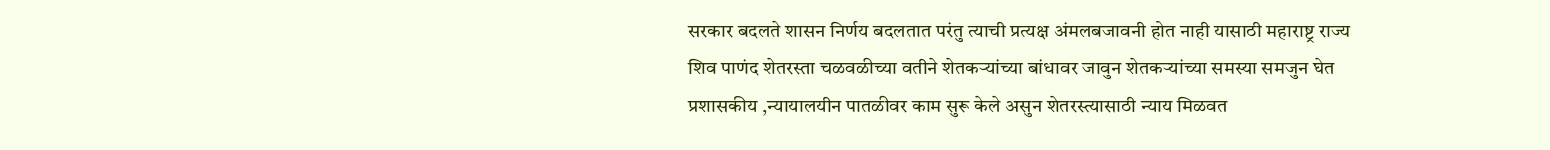सरकार बदलते शासन निर्णय बदलतात परंतु त्याची प्रत्यक्ष अंमलबजावनी होत नाही यासाठी महाराष्ट्र राज्य शिव पाणंद शेतरस्ता चळवळीच्या वतीने शेतकऱ्यांच्या बांधावर जावुन शेतकर्‍यांच्या समस्या समजुन घेत प्रशासकीय ,न्यायालयीन पातळीवर काम सुरू केले असुन शेतरस्त्यासाठी न्याय मिळवत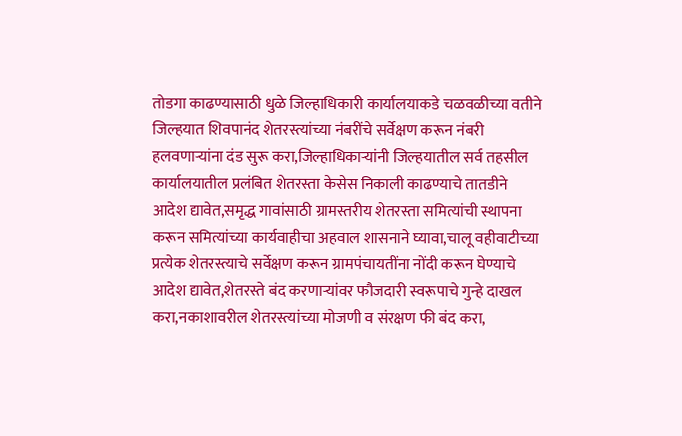तोडगा काढण्यासाठी धुळे जिल्हाधिकारी कार्यालयाकडे चळवळीच्या वतीने जिल्हयात शिवपानंद शेतरस्त्यांच्या नंबरींचे सर्वेक्षण करून नंबरी हलवणाऱ्यांना दंड सुरू करा,जिल्हाधिकाऱ्यांनी जिल्हयातील सर्व तहसील कार्यालयातील प्रलंबित शेतरस्ता केसेस निकाली काढण्याचे तातडीने आदेश द्यावेत,समृद्ध गावांसाठी ग्रामस्तरीय शेतरस्ता समित्यांची स्थापना करून समित्यांच्या कार्यवाहीचा अहवाल शासनाने घ्यावा,चालू वहीवाटीच्या प्रत्येक शेतरस्त्याचे सर्वेक्षण करून ग्रामपंचायतींना नोंदी करून घेण्याचे आदेश द्यावेत,शेतरस्ते बंद करणाऱ्यांवर फौजदारी स्वरूपाचे गुन्हे दाखल करा,नकाशावरील शेतरस्त्यांच्या मोजणी व संरक्षण फी बंद करा,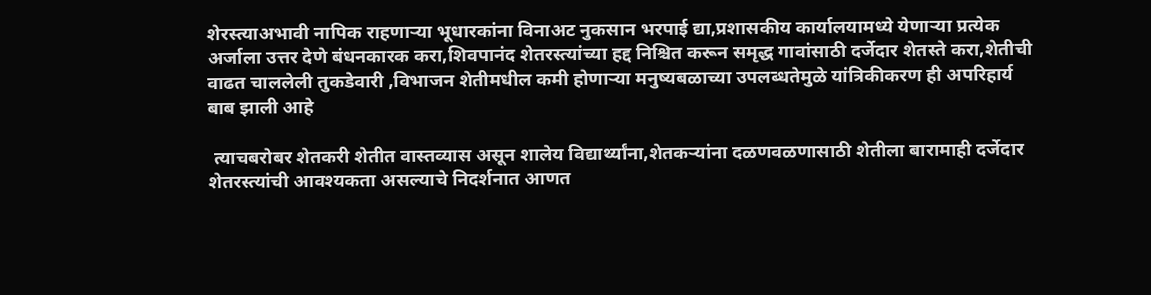शेरस्त्याअभावी नापिक राहणाऱ्या भूधारकांना विनाअट नुकसान भरपाई द्या,प्रशासकीय कार्यालयामध्ये येणाऱ्या प्रत्येक अर्जाला उत्तर देणे बंधनकारक करा,शिवपानंद शेतरस्त्यांच्या हद्द निश्चित करून समृद्ध गावांसाठी दर्जेदार शेतस्ते करा,शेतीची वाढत चाललेली तुकडेवारी ,विभाजन शेतीमधील कमी होणाऱ्या मनुष्यबळाच्या उपलब्धतेमुळे यांत्रिकीकरण ही अपरिहार्य बाब झाली आहे

 त्याचबरोबर शेतकरी शेतीत वास्तव्यास असून शालेय विद्यार्थ्यांना,शेतकऱ्यांना दळणवळणासाठी शेतीला बारामाही दर्जेदार शेतरस्त्यांची आवश्यकता असल्याचे निदर्शनात आणत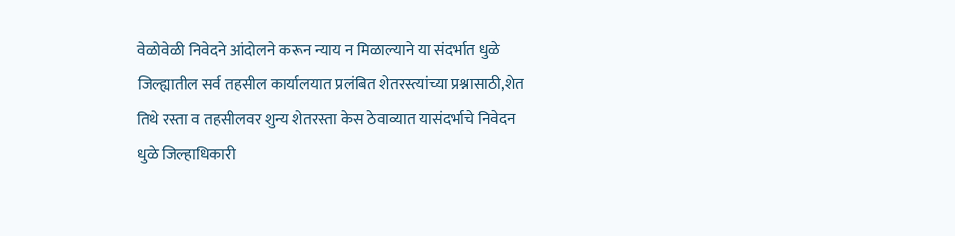वेळोवेळी निवेदने आंदोलने करून न्याय न मिळाल्याने या संदर्भात धुळे जिल्ह्यातील सर्व तहसील कार्यालयात प्रलंबित शेतरस्त्यांच्या प्रश्नासाठी,शेत तिथे रस्ता व तहसीलवर शुन्य शेतरस्ता केस ठेवाव्यात यासंदर्भाचे निवेदन धुळे जिल्हाधिकारी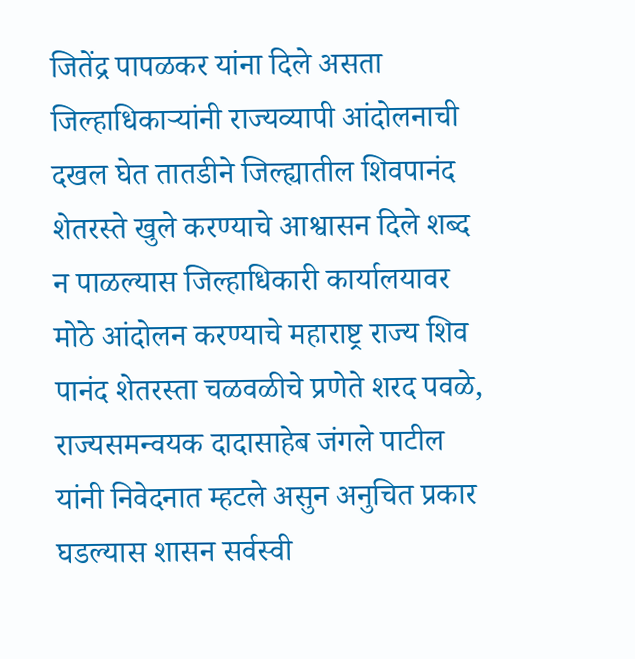जितेंद्र पापळकर यांना दिले असता जिल्हाधिकाऱ्यांनी राज्यव्यापी आंदोलनाची दखल घेत तातडीने जिल्ह्यातील शिवपानंद शेतरस्ते खुले करण्याचे आश्वासन दिले शब्द न पाळल्यास जिल्हाधिकारी कार्यालयावर मोठे आंदोलन करण्याचे महाराष्ट्र राज्य शिव पानंद शेतरस्ता चळवळीचे प्रणेते शरद पवळे, राज्यसमन्वयक दादासाहेब जंगले पाटील यांनी निवेदनात म्हटले असुन अनुचित प्रकार घडल्यास शासन सर्वस्वी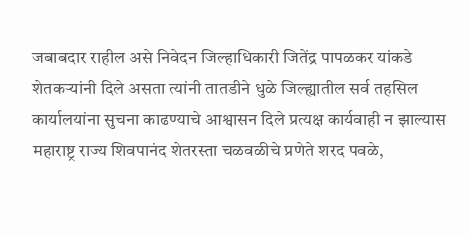जबाबदार राहील असे निवेदन जिल्हाधिकारी जितेंद्र पापळकर यांकडे शेतकऱ्यांनी दिले असता त्यांनी तातडीने धुळे जिल्ह्यातील सर्व तहसिल कार्यालयांना सुचना काढण्याचे आश्वासन दिले प्रत्यक्ष कार्यवाही न झाल्यास महाराष्ट्र राज्य शिवपानंद शेतरस्ता चळवळीचे प्रणेते शरद पवळे,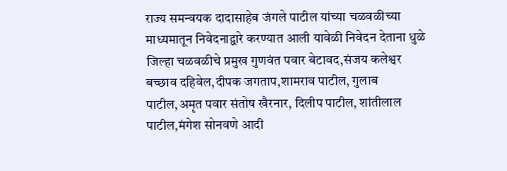राज्य समन्वयक दादासाहेब जंगले पाटील यांच्या चळवळीच्या माध्यमातून निवेदनाद्वारे करण्यात आली यावेळी निवेदन देताना धुळे जिल्हा चळवळीचे प्रमुख गुणवंत पवार बेटावद,संजय कलेश्वर बच्छाव दहिवेल,दीपक जगताप,शामराव पाटील, गुलाब पाटील,अमृत पवार संतोष खैरनार, दिलीप पाटील, शांतीलाल पाटील,मंगेश सोनवणे आदी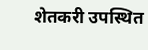शेतकरी उपस्थित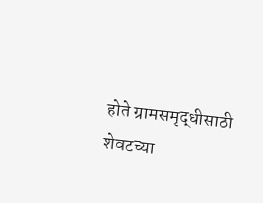होते ग्रामसमृद्धीसाठी शेवटच्या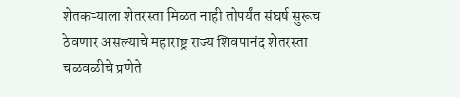शेतकऱ्याला शेतरस्ता मिळत नाही तोपर्यंत संघर्ष सुरूच ठेवणार असल्याचे महाराष्ट्र राज्य शिवपानंद शेतरस्ता चळवळीचे प्रणेते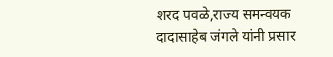शरद पवळे,राज्य समन्वयक दादासाहेब जंगले यांनी प्रसार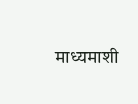माध्यमाशी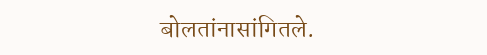बोलतांनासांगितले.